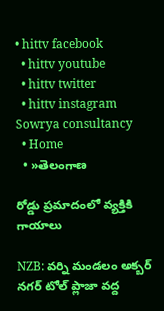• hittv facebook
  • hittv youtube
  • hittv twitter
  • hittv instagram
Sowrya consultancy
  • Home
  • »తెలంగాణ

రోడ్డు ప్రమాదంలో వ్యక్తికి గాయాలు

NZB: వర్ని మండలం అక్బర్ నగర్ టోల్ ప్లాజా వద్ద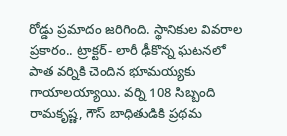రోడ్డు ప్రమాదం జరిగింది. స్థానికుల వివరాల ప్రకారం.. ట్రాక్టర్- లారీ ఢీకొన్న ఘటనలో పాత వర్నికి చెందిన భూమయ్యకు గాయాలయ్యాయి. వర్ని 108 సిబ్బంది రామకృష్ణ, గౌస్ బాధితుడికి ప్రథమ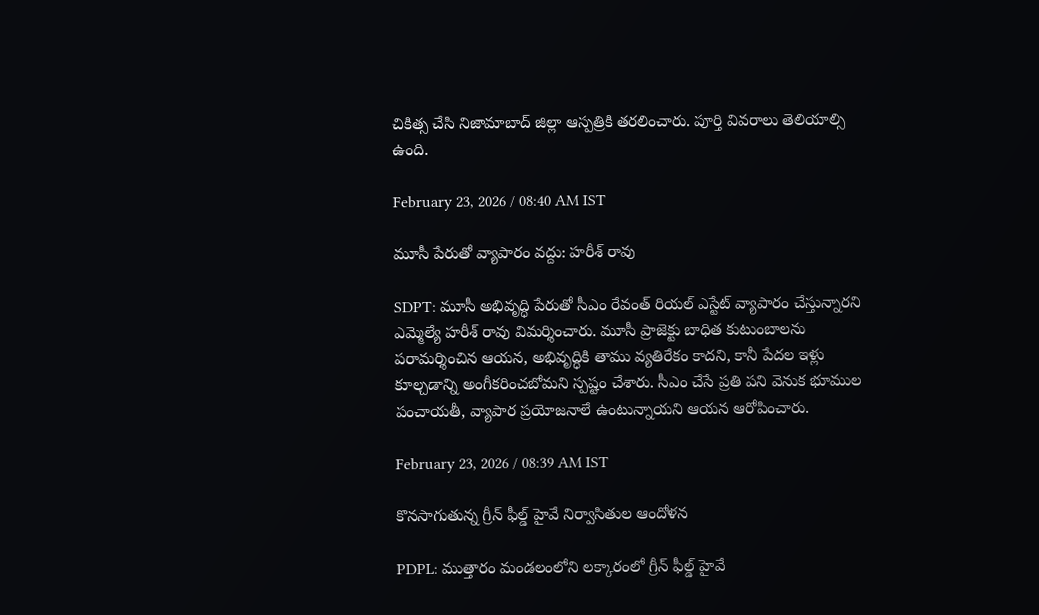చికిత్స చేసి నిజామాబాద్ జిల్లా ఆస్పత్రికి తరలించారు. పూర్తి వివరాలు తెలియాల్సి ఉంది.

February 23, 2026 / 08:40 AM IST

మూసీ పేరుతో వ్యాపారం వద్దు: హరీశ్ రావు

SDPT: మూసీ అభివృద్ధి పేరుతో సీఎం రేవంత్ రియల్ ఎస్టేట్ వ్యాపారం చేస్తున్నారని ఎమ్మెల్యే హరీశ్ రావు విమర్శించారు. మూసీ ప్రాజెక్టు బాధిత కుటుంబాలను పరామర్శించిన ఆయన, అభివృద్ధికి తాము వ్యతిరేకం కాదని, కానీ పేదల ఇళ్లు కూల్చడాన్ని అంగీకరించబోమని స్పష్టం చేశారు. సీఎం చేసే ప్రతి పని వెనుక భూముల పంచాయతీ, వ్యాపార ప్రయోజనాలే ఉంటున్నాయని ఆయన ఆరోపించారు.

February 23, 2026 / 08:39 AM IST

కొనసాగుతున్న గ్రీన్ ఫీల్డ్ హైవే నిర్వాసితుల ఆందోళన

PDPL: ముత్తారం మండలంలోని లక్కారంలో గ్రీన్ ఫీల్డ్ హైవే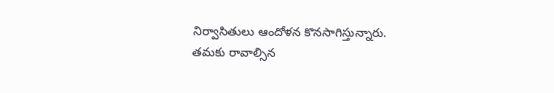నిర్వాసితులు ఆందోళన కొనసాగిస్తున్నారు. తమకు రావాల్సిన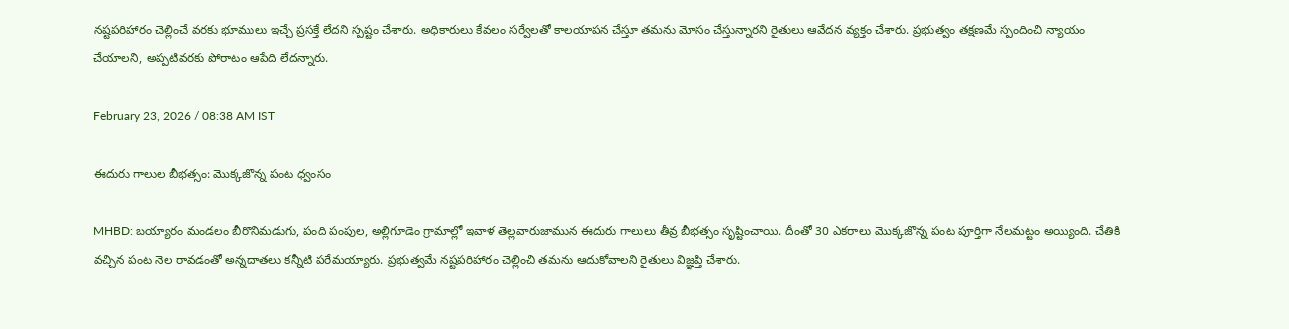నష్టపరిహారం చెల్లించే వరకు భూములు ఇచ్చే ప్రసక్తే లేదని స్పష్టం చేశారు. అధికారులు కేవలం సర్వేలతో కాలయాపన చేస్తూ తమను మోసం చేస్తున్నారని రైతులు ఆవేదన వ్యక్తం చేశారు. ప్రభుత్వం తక్షణమే స్పందించి న్యాయం చేయాలని, అప్పటివరకు పోరాటం ఆపేది లేదన్నారు.

February 23, 2026 / 08:38 AM IST

ఈదురు గాలుల బీభత్సం: మొక్కజొన్న పంట ధ్వంసం

MHBD: బయ్యారం మండలం బీరొనిమడుగు, పంది పంపుల, అల్లిగూడెం గ్రామాల్లో ఇవాళ తెల్లవారుజామున ఈదురు గాలులు తీవ్ర బీభత్సం సృష్టించాయి. దీంతో 30 ఎకరాలు మొక్కజొన్న పంట పూర్తిగా నేలమట్టం అయ్యింది. చేతికి వచ్చిన పంట నెల రావడంతో అన్నదాతలు కన్నీటి పరేమయ్యారు. ప్రభుత్వమే నష్టపరిహారం చెల్లించి తమను ఆదుకోవాలని రైతులు విజ్ఞప్తి చేశారు.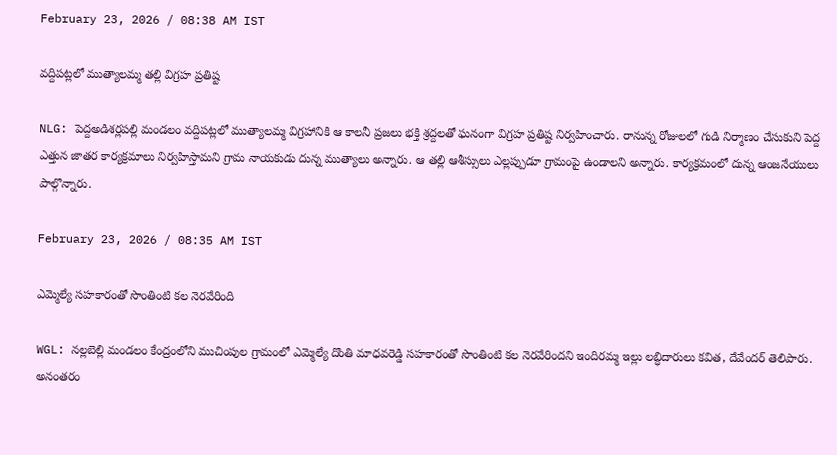February 23, 2026 / 08:38 AM IST

వద్దిపట్లలో ముత్యాలమ్మ తల్లి విగ్రహ ప్రతిష్ట

NLG: పెద్దఅడిశర్లపల్లి మండలం వద్దిపట్లలో ముత్యాలమ్మ విగ్రహానికి ఆ కాలనీ ప్రజలు భక్తి శ్రద్దలతో ఘనంగా విగ్రహ ప్రతిష్ట నిర్వహించారు. రానున్న రోజులలో గుడి నిర్మాణం చేసుకుని పెద్ద ఎత్తున జాతర కార్యక్రమాలు నిర్వహిస్తామని గ్రామ నాయకుడు దున్న ముత్యాలు అన్నారు. ఆ తల్లి ఆశీస్సులు ఎల్లప్పుడూ గ్రామంపై ఉండాలని అన్నారు. కార్యక్రమంలో దున్న ఆంజనేయులు పాల్గొన్నారు.

February 23, 2026 / 08:35 AM IST

ఎమ్మెల్యే సహకారంతో సొంతింటి కల నెరవేరింది

WGL: నల్లబెల్లి మండలం కేంద్రంలోని ముచింపుల గ్రామంలో ఎమ్మెల్యే దొంతి మాధవరెడ్డి సహకారంతో సొంతింటి కల నెరవేరిందని ఇందిరమ్మ ఇల్లు లబ్ధిదారులు కవిత, దేవేందర్ తెలిపారు. అనంతరం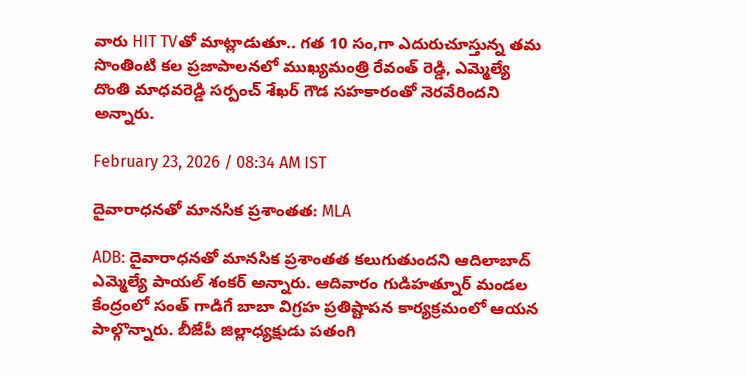వారు HIT TVతో మాట్లాడుతూ.. గత 10 సం,గా ఎదురుచూస్తున్న తమ సొంతింటి కల ప్రజాపాలనలో ముఖ్యమంత్రి రేవంత్ రెడ్డి, ఎమ్మెల్యే దొంతి మాధవరెడ్డి సర్పంచ్ శేఖర్ గౌడ సహకారంతో నెరవేరిందని అన్నారు.

February 23, 2026 / 08:34 AM IST

దైవారాధనతో మానసిక ప్రశాంతత: MLA

ADB: దైవారాధనతో మానసిక ప్రశాంతత కలుగుతుందని ఆదిలాబాద్ ఎమ్మెల్యే పాయల్ శంకర్ అన్నారు. ఆదివారం గుడిహత్నూర్ మండల కేంద్రంలో సంత్ గాడిగే బాబా విగ్రహ ప్రతిష్టాపన కార్యక్రమంలో ఆయన పాల్గొన్నారు. బీజేపీ జిల్లాధ్యక్షుడు పతంగి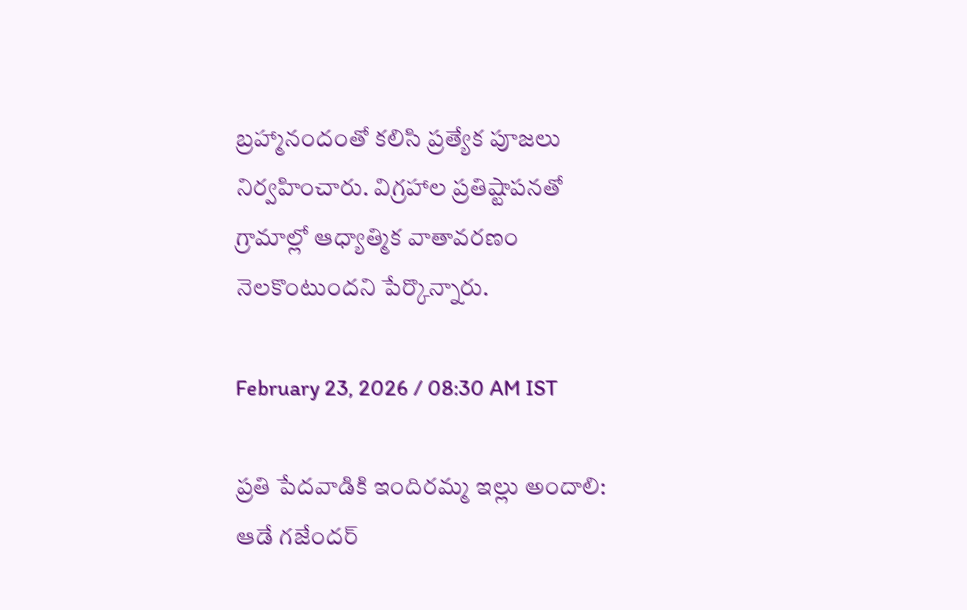బ్రహ్మానందంతో కలిసి ప్రత్యేక పూజలు నిర్వహించారు. విగ్రహాల ప్రతిష్టాపనతో గ్రామాల్లో ఆధ్యాత్మిక వాతావరణం నెలకొంటుందని పేర్కొన్నారు.

February 23, 2026 / 08:30 AM IST

ప్రతి పేదవాడికి ఇందిరమ్మ ఇల్లు అందాలి: ఆడే గజేందర్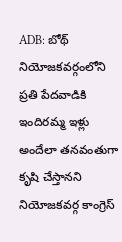ADB: బోథ్ నియోజకవర్గంలోని ప్రతి పేదవాడికి ఇందిరమ్మ ఇళ్లు అందేలా తనవంతుగా కృషి చేస్తానని నియోజకవర్గ కాంగ్రెస్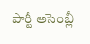పార్టీ అసెంబ్లీ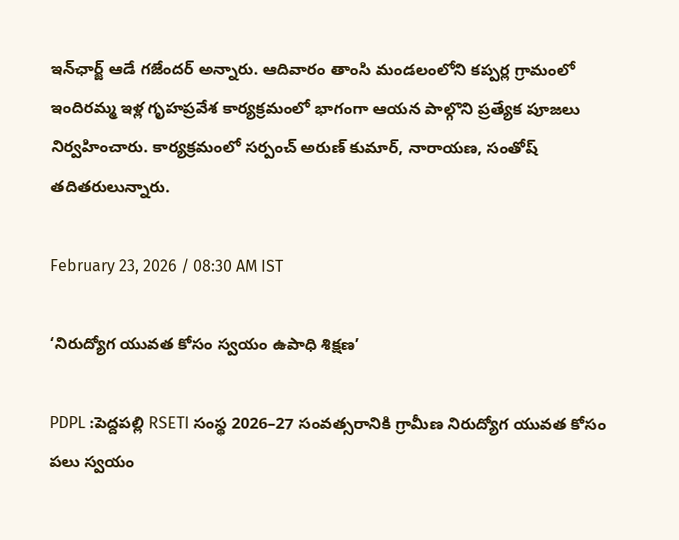ఇన్‌ఛార్జ్ ఆడే గజేందర్ అన్నారు. ఆదివారం తాంసి మండలంలోని కప్పర్ల గ్రామంలో ఇందిరమ్మ ఇళ్ల గృహప్రవేశ కార్యక్రమంలో భాగంగా ఆయన పాల్గొని ప్రత్యేక పూజలు నిర్వహించారు. కార్యక్రమంలో సర్పంచ్ అరుణ్ కుమార్, నారాయణ, సంతోష్ తదితరులున్నారు.

February 23, 2026 / 08:30 AM IST

‘నిరుద్యోగ యువత కోసం స్వయం ఉపాధి శిక్షణ’

PDPL :పెద్దపల్లి RSETI సంస్థ 2026–27 సంవత్సరానికి గ్రామీణ నిరుద్యోగ యువత కోసం పలు స్వయం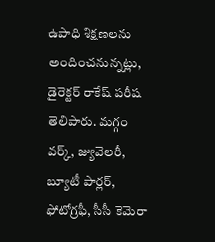ఉపాధి శిక్షణలను అందించనున్నట్లు, డైరెక్టర్ రాకేష్ పరీష తెలిపారు. మగ్గం వర్క్, జ్యువెలరీ, బ్యూటీ పార్లర్, ఫోటోగ్రఫీ, సీసీ కెమెరా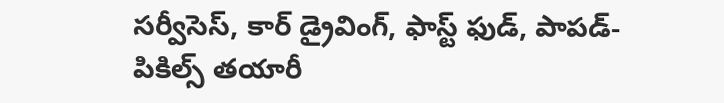సర్వీసెస్, కార్ డ్రైవింగ్, ఫాస్ట్ ఫుడ్, పాపడ్-పికిల్స్ తయారీ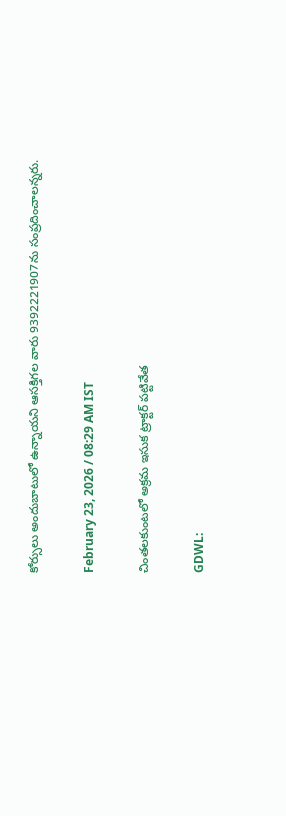కోర్సులు అందుబాటులో ఉన్నాయని ఆసక్తిగల వారు 9392221907ను సంప్రదించాలన్నరు.

February 23, 2026 / 08:29 AM IST

చింతలకుంటలో అక్రమ ఇసుక ట్రాక్టర్ పట్టివేత

GDWL: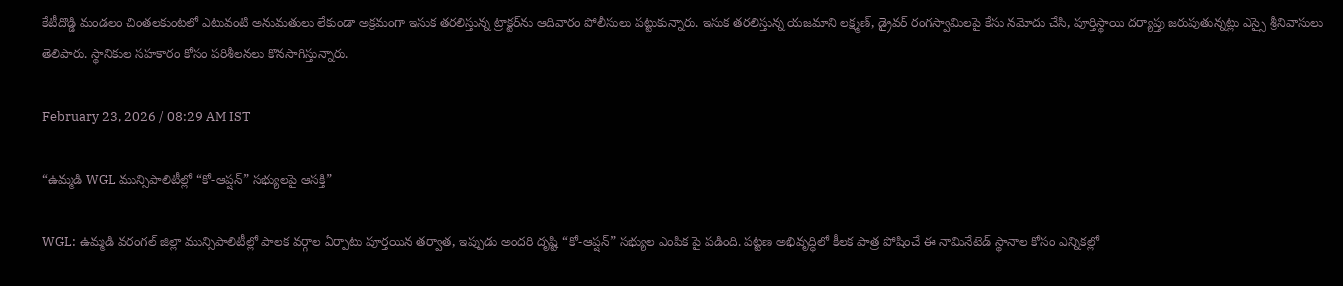కేటీదొడ్డి మండలం చింతలకుంటలో ఎటువంటి అనుమతులు లేకుండా అక్రమంగా ఇసుక తరలిస్తున్న ట్రాక్టర్‌ను ఆదివారం పోలీసులు పట్టుకున్నారు. ఇసుక తరలిస్తున్న యజమాని లక్ష్మణ్, డ్రైవర్ రంగస్వామిలపై కేసు నమోదు చేసి, పూర్తిస్థాయి దర్యాప్తు జరుపుతున్నట్లు ఎస్సై శ్రీనివాసులు తెలిపారు. స్థానికుల సహకారం కోసం పరిశీలనలు కొనసాగిస్తున్నారు.

February 23, 2026 / 08:29 AM IST

“ఉమ్మడి WGL మున్సిపాలిటీల్లో “కో-ఆప్షన్” సభ్యులపై ఆసక్తి”

WGL: ఉమ్మడి వరంగల్ జిల్లా మున్సిపాలిటీల్లో పాలక వర్గాల ఏర్పాటు పూర్తయిన తర్వాత, ఇప్పుడు అందరి దృష్టి “కో-ఆప్షన్” సభ్యుల ఎంపిక పై పడింది. పట్టణ అభివృద్ధిలో కీలక పాత్ర పోషించే ఈ నామినేటెడ్ స్థానాల కోసం ఎన్నికల్లో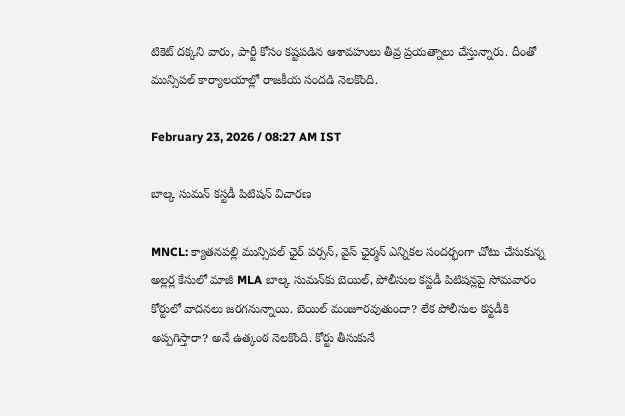టికెట్ దక్కని వారు, పార్టీ కోసం కష్టపడిన ఆశావహులు తీవ్ర ప్రయత్నాలు చేస్తున్నారు. దీంతో మున్సిపల్ కార్యాలయాల్లో రాజకీయ సందడి నెలకొంది.

February 23, 2026 / 08:27 AM IST

బాల్క సుమన్‌ కస్టడీ పిటిషన్‌ విచారణ

MNCL: క్యాతనపల్లి మున్సిపల్ ఛైర్ పర్సన్, వైస్ ఛైర్మన్ ఎన్నికల సందర్భంగా చోటు చేసుకున్న అల్లర్ల కేసులో మాజీ MLA బాల్క సుమన్‌కు బెయిల్, పోలీసుల కస్టడీ పిటిషన్లపై సోమవారం కోర్టులో వాదనలు జరగనున్నాయి. బెయిల్ మంజూరవుతుందా? లేక పోలీసుల కస్టడీకి అప్పగిస్తారా? అనే ఉత్కంఠ నెలకొంది. కోర్టు తీసుకునే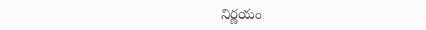నిర్ణయం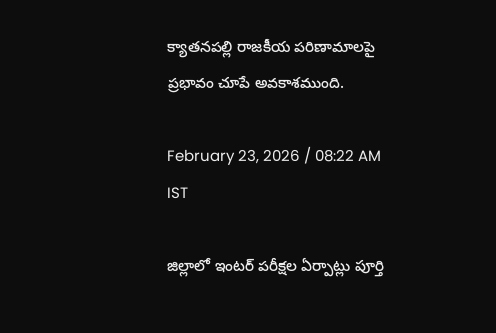క్యాతనపల్లి రాజకీయ పరిణామాలపై ప్రభావం చూపే అవకాశముంది.

February 23, 2026 / 08:22 AM IST

జిల్లాలో ఇంటర్ పరీక్షల ఏర్పాట్లు పూర్తి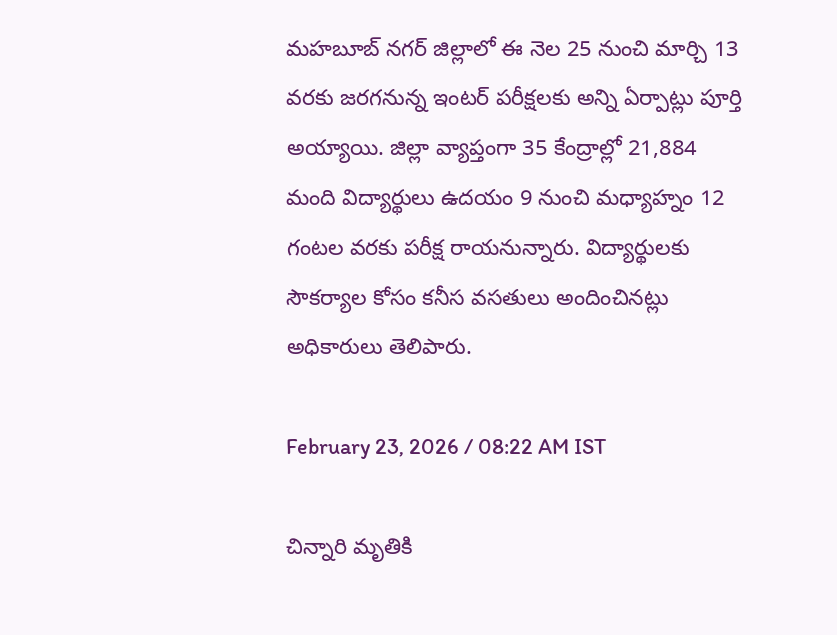మహబూబ్ నగర్ జిల్లాలో ఈ నెల 25 నుంచి మార్చి 13 వరకు జరగనున్న ఇంటర్ పరీక్షలకు అన్ని ఏర్పాట్లు పూర్తి అయ్యాయి. జిల్లా వ్యాప్తంగా 35 కేంద్రాల్లో 21,884 మంది విద్యార్థులు ఉదయం 9 నుంచి మధ్యాహ్నం 12 గంటల వరకు పరీక్ష రాయనున్నారు. విద్యార్థులకు సౌకర్యాల కోసం కనీస వసతులు అందించినట్లు అధికారులు తెలిపారు.

February 23, 2026 / 08:22 AM IST

చిన్నారి మృతికి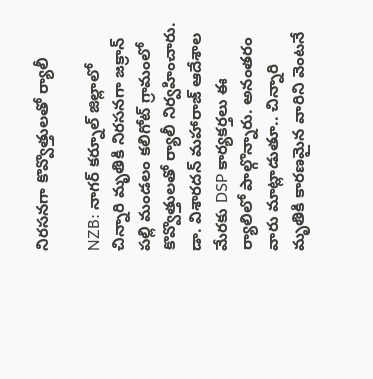నిరసనగా కొవ్వొత్తులతో ర్యాలీ

NZB: నాగర్ కర్నూల్ జిల్లాలో చిన్నారి మృతికి నిరసనగా జక్రాన్ పల్లి మండలం కలిగోట్ గ్రామంలో కొవ్వొత్తులతో ర్యాలీ నిర్వహించారు. డా. విశారదన్ మహారాజ్ ఆదేశాల మేరకు DSP కార్యకర్తలు ఈ ర్యాలిలో పాల్గొన్నారు. అనంతరం వారు మాట్లాడుతూ.. చిన్నారి మృతికి కారణమైన వారిని వెంటనే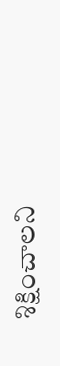శిక్షించాలని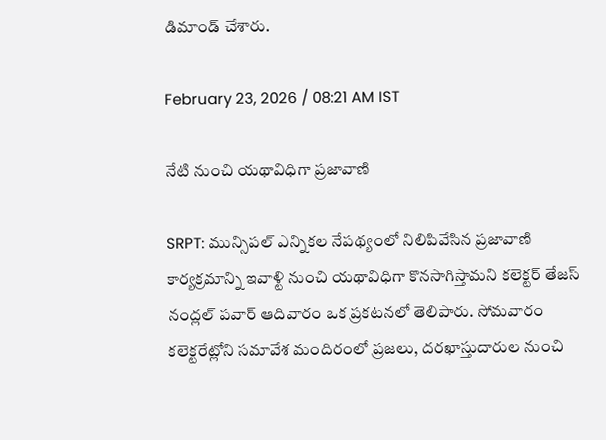డిమాండ్ చేశారు.

February 23, 2026 / 08:21 AM IST

నేటి నుంచి యథావిధిగా ప్రజావాణి

SRPT: మున్సిపల్ ఎన్నికల నేపథ్యంలో నిలిపివేసిన ప్రజావాణి కార్యక్రమాన్ని ఇవాళ్టి నుంచి యథావిధిగా కొనసాగిస్తామని కలెక్టర్ తేజస్ నంద్లల్ పవార్ ఆదివారం ఒక ప్రకటనలో తెలిపారు. సోమవారం కలెక్టరేట్లోని సమావేశ మందిరంలో ప్రజలు, దరఖాస్తుదారుల నుంచి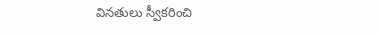వినతులు స్వీకరించి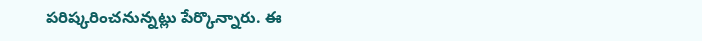పరిష్కరించనున్నట్లు పేర్కొన్నారు. ఈ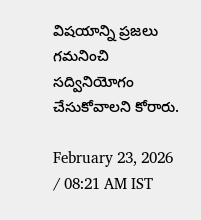విషయాన్ని ప్రజలు గమనించి సద్వినియోగం చేసుకోవాలని కోరారు.

February 23, 2026 / 08:21 AM IST